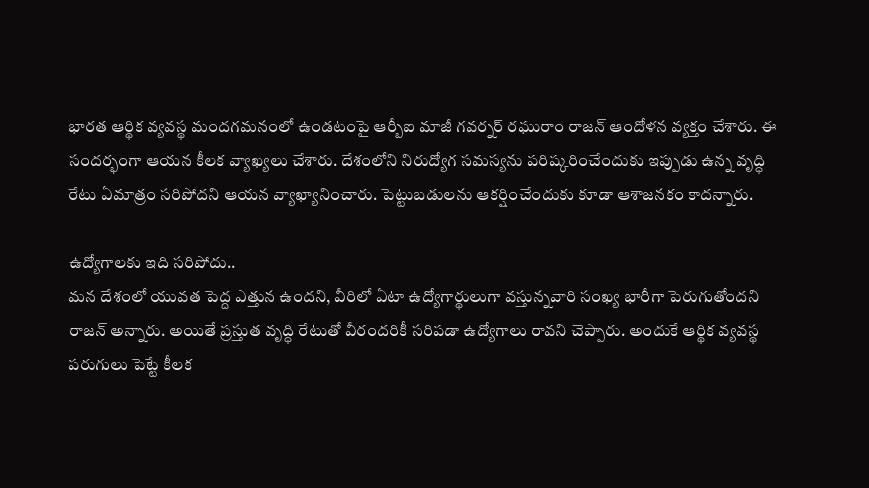భారత ఆర్థిక వ్యవస్థ మందగమనంలో ఉండటంపై ఆర్బీఐ మాజీ గవర్నర్ రఘురాం రాజన్ ఆందోళన వ్యక్తం చేశారు. ఈ సందర్భంగా ఆయన కీలక వ్యాఖ్యలు చేశారు. దేశంలోని నిరుద్యోగ సమస్యను పరిష్కరించేందుకు ఇప్పుడు ఉన్న వృద్ధి రేటు ఏమాత్రం సరిపోదని ఆయన వ్యాఖ్యానించారు. పెట్టుబడులను ఆకర్షించేందుకు కూడా ఆశాజనకం కాదన్నారు.

ఉద్యోగాలకు ఇది సరిపోదు..
మన దేశంలో యువత పెద్ద ఎత్తున ఉందని, వీరిలో ఏటా ఉద్యోగార్థులుగా వస్తున్నవారి సంఖ్య భారీగా పెరుగుతోందని రాజన్ అన్నారు. అయితే ప్రస్తుత వృద్ధి రేటుతో వీరందరికీ సరిపడా ఉద్యోగాలు రావని చెప్పారు. అందుకే ఆర్థిక వ్యవస్థ పరుగులు పెట్టే కీలక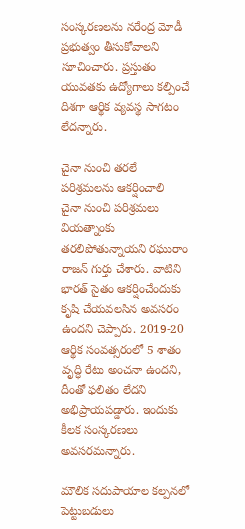సంస్కరణలను నరేంద్ర మోడీ ప్రభుత్వం తీసుకోవాలని సూచించారు. ప్రస్తుతం యువతకు ఉద్యోగాలు కల్పించే దిశగా ఆర్థిక వ్యవస్థ సాగటం లేదన్నారు.

చైనా నుంచి తరలే పరిశ్రమలను ఆకర్షించాలి
చైనా నుంచి పరిశ్రమలు వియత్నాంకు తరలిపోతున్నాయని రఘురాం రాజన్ గుర్తు చేశారు. వాటిని భారత్ సైతం ఆకర్షించేందుకు కృషి చేయవలసిన అవసరం ఉందని చెప్పారు. 2019-20 ఆర్థిక సంవత్సరంలో 5 శాతం వృద్ధి రేటు అంచనా ఉందని, దీంతో ఫలితం లేదని అభిప్రాయపడ్డారు. ఇందుకు కీలక సంస్కరణలు అవసరమన్నారు.

మౌలిక సదుపాయాల కల్పనలో పెట్టుబడులు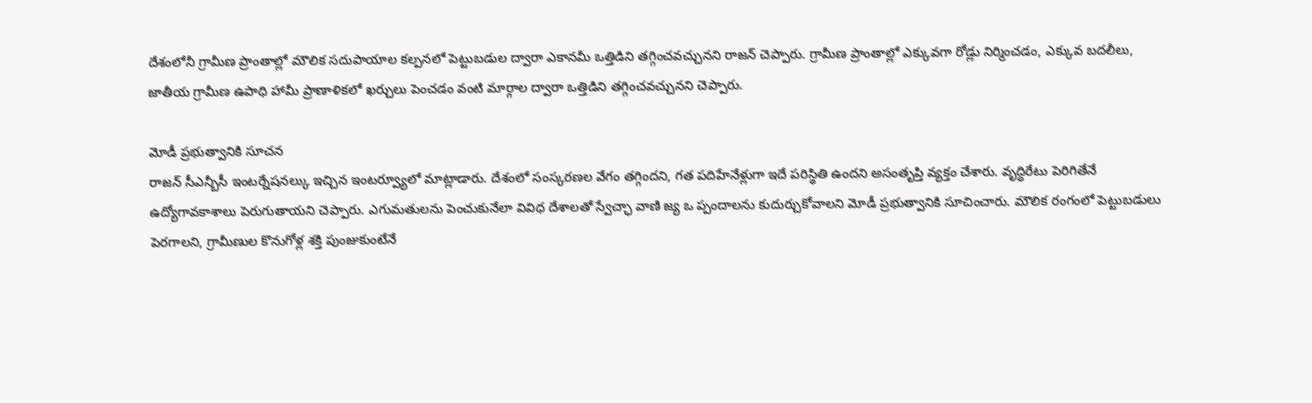దేశంలోనీ గ్రామీణ ప్రాంతాల్లో మౌలిక సదుపాయాల కల్పనలో పెట్టుబడుల ద్వారా ఎకానమీ ఒత్తిడిని తగ్గించవచ్చునని రాజన్ చెప్పారు. గ్రామీణ ప్రాంతాల్లో ఎక్కువగా రోడ్లు నిర్మించడం, ఎక్కువ బదలీలు, జాతీయ గ్రామీణ ఉపాధి హామీ ప్రాణాళికలో ఖర్చులు పెంచడం వంటి మార్గాల ద్వారా ఒత్తిడిని తగ్గించవచ్చునని చెప్పారు.

మోడీ ప్రభుత్వానికి సూచన
రాజన్ సీఎన్బీసీ ఇంటర్నేషనల్కు ఇచ్చిన ఇంటర్వ్యూలో మాట్లాడారు. దేశంలో సంస్కరణల వేగం తగ్గిందని, గత పదిహేనేళ్లుగా ఇదే పరిస్థితి ఉందని అసంతృప్తి వ్యక్తం చేశారు. వృద్ధిరేటు పెరిగితేనే ఉద్యోగావకాశాలు పెరుగుతాయని చెప్పారు. ఎగుమతులను పెంచుకునేలా వివిధ దేశాలతో స్వేచ్ఛా వాణి జ్య ఒ ప్పందాలను కుదుర్చుకోవాలని మోడీ ప్రభుత్వానికి సూచించారు. మౌలిక రంగంలో పెట్టుబడులు పెరగాలని, గ్రామీణుల కొనుగోళ్ల శక్తి పుంజుకుంటేనే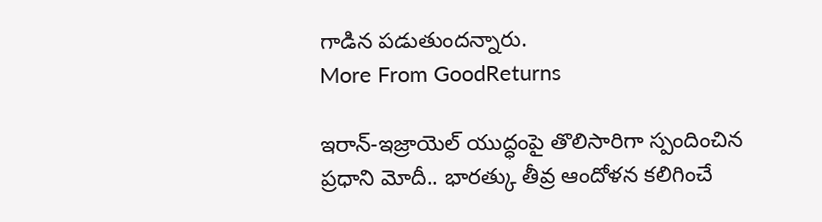గాడిన పడుతుందన్నారు.
More From GoodReturns

ఇరాన్-ఇజ్రాయెల్ యుద్ధంపై తొలిసారిగా స్పందించిన ప్రధాని మోదీ.. భారత్కు తీవ్ర ఆందోళన కలిగించే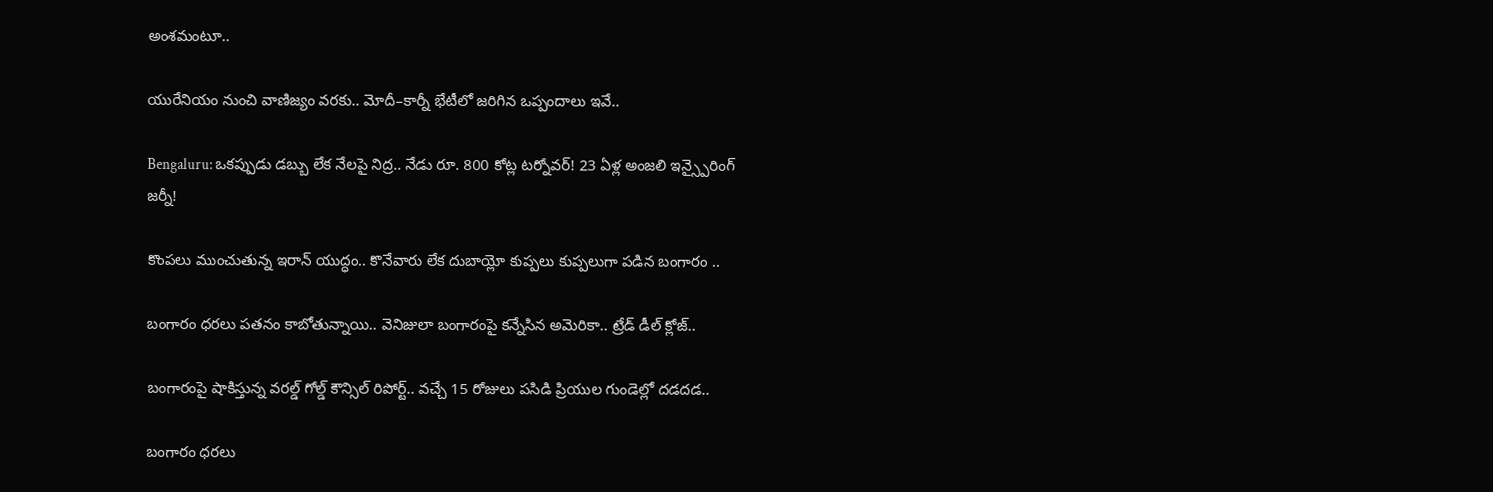అంశమంటూ..

యురేనియం నుంచి వాణిజ్యం వరకు.. మోదీ–కార్నీ భేటీలో జరిగిన ఒప్పందాలు ఇవే..

Bengaluru: ఒకప్పుడు డబ్బు లేక నేలపై నిద్ర.. నేడు రూ. 800 కోట్ల టర్నోవర్! 23 ఏళ్ల అంజలి ఇన్స్పైరింగ్ జర్నీ!

కొంపలు ముంచుతున్న ఇరాన్ యుద్ధం.. కొనేవారు లేక దుబాయ్లో కుప్పలు కుప్పలుగా పడిన బంగారం ..

బంగారం ధరలు పతనం కాబోతున్నాయి.. వెనిజులా బంగారంపై కన్నేసిన అమెరికా.. ట్రేడ్ డీల్ క్లోజ్..

బంగారంపై షాకిస్తున్న వరల్డ్ గోల్డ్ కౌన్సిల్ రిపోర్ట్.. వచ్చే 15 రోజులు పసిడి ప్రియుల గుండెల్లో దడదడ..

బంగారం ధరలు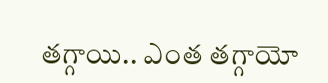తగ్గాయి.. ఎంత తగ్గాయో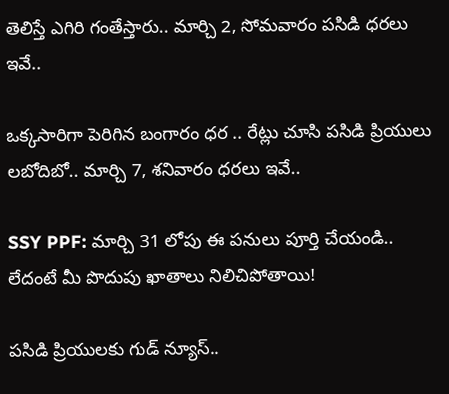తెలిస్తే ఎగిరి గంతేస్తారు.. మార్చి 2, సోమవారం పసిడి ధరలు ఇవే..

ఒక్కసారిగా పెరిగిన బంగారం ధర .. రేట్లు చూసి పసిడి ప్రియులు లబోదిబో.. మార్చి 7, శనివారం ధరలు ఇవే..

SSY PPF: మార్చి 31 లోపు ఈ పనులు పూర్తి చేయండి.. లేదంటే మీ పొదుపు ఖాతాలు నిలిచిపోతాయి!

పసిడి ప్రియులకు గుడ్ న్యూస్..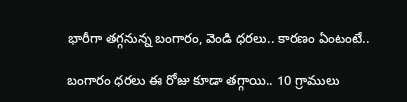భారీగా తగ్గనున్న బంగారం, వెండి ధరలు.. కారణం ఏంటంటే..

బంగారం ధరలు ఈ రోజు కూడా తగ్గాయి.. 10 గ్రాములు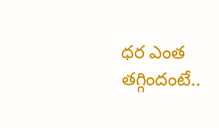ధర ఎంత తగ్గిందంటే..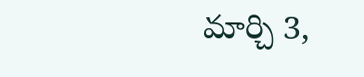మార్చి 3,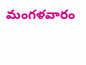మంగళవారం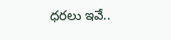ధరలు ఇవే..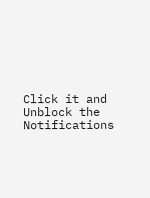Click it and Unblock the Notifications